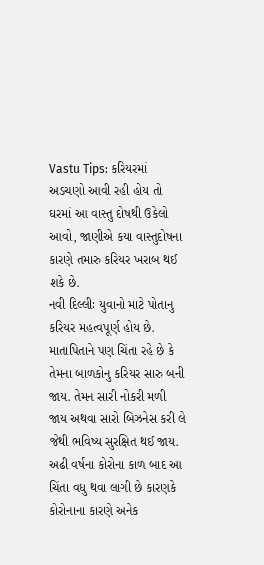Vastu Tips: કરિયરમાં અડચણો આવી રહી હોય તો ઘરમાં આ વાસ્તુ દોષથી ઉકેલો
આવો, જાણીએ કયા વાસ્તુદોષના કારણે તમારુ કરિયર ખરાબ થઈ શકે છે.
નવી દિલ્લીઃ યુવાનો માટે પોતાનુ કરિયર મહત્વપૂર્ણ હોય છે. માતાપિતાને પણ ચિંતા રહે છે કે તેમના બાળકોનુ કરિયર સારુ બની જાય. તેમન સારી નોકરી મળી જાય અથવા સારો બિઝનેસ કરી લે જેથી ભવિષ્ય સુરક્ષિત થઈ જાય. અઢી વર્ષના કોરોના કાળ બાદ આ ચિંતા વધુ થવા લાગી છે કારણકે કોરોનાના કારણે અનેક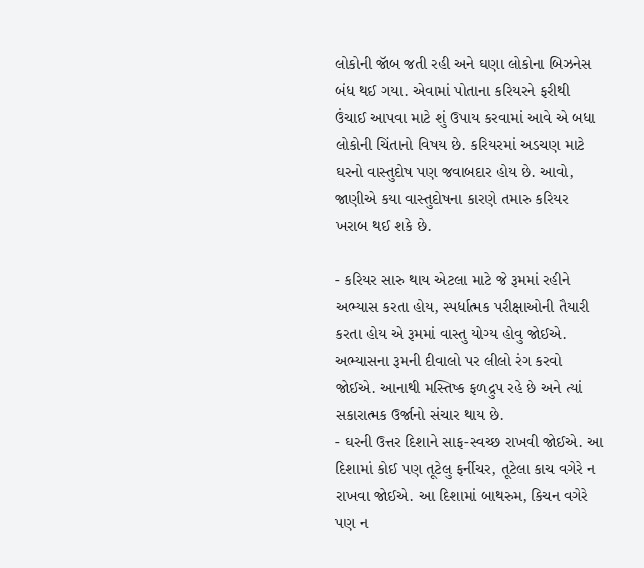લોકોની જૉબ જતી રહી અને ઘણા લોકોના બિઝનેસ બંધ થઈ ગયા. એવામાં પોતાના કરિયરને ફરીથી ઉંચાઈ આપવા માટે શું ઉપાય કરવામાં આવે એ બધા લોકોની ચિંતાનો વિષય છે. કરિયરમાં અડચણ માટે ઘરનો વાસ્તુદોષ પણ જવાબદાર હોય છે. આવો, જાણીએ કયા વાસ્તુદોષના કારણે તમારુ કરિયર ખરાબ થઈ શકે છે.

- કરિયર સારુ થાય એટલા માટે જે રૂમમાં રહીને અભ્યાસ કરતા હોય, સ્પર્ધાત્મક પરીક્ષાઓની તૈયારી કરતા હોય એ રૂમમાં વાસ્તુ યોગ્ય હોવુ જોઈએ. અભ્યાસના રૂમની દીવાલો પર લીલો રંગ કરવો જોઈએ. આનાથી મસ્તિષ્ક ફળદ્રુપ રહે છે અને ત્યાં સકારાત્મક ઉર્જાનો સંચાર થાય છે.
- ઘરની ઉત્તર દિશાને સાફ-સ્વચ્છ રાખવી જોઈએ. આ દિશામાં કોઈ પણ તૂટેલુ ફર્નીચર, તૂટેલા કાચ વગેરે ન રાખવા જોઈએ. આ દિશામાં બાથરુમ, કિચન વગેરે પણ ન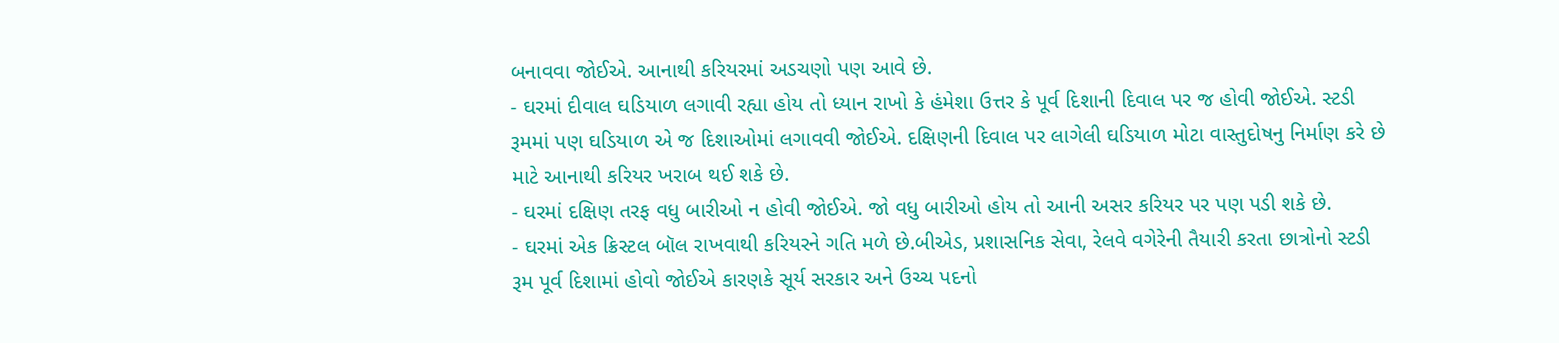બનાવવા જોઈએ. આનાથી કરિયરમાં અડચણો પણ આવે છે.
- ઘરમાં દીવાલ ઘડિયાળ લગાવી રહ્યા હોય તો ધ્યાન રાખો કે હંમેશા ઉત્તર કે પૂર્વ દિશાની દિવાલ પર જ હોવી જોઈએ. સ્ટડી રૂમમાં પણ ઘડિયાળ એ જ દિશાઓમાં લગાવવી જોઈએ. દક્ષિણની દિવાલ પર લાગેલી ઘડિયાળ મોટા વાસ્તુદોષનુ નિર્માણ કરે છે માટે આનાથી કરિયર ખરાબ થઈ શકે છે.
- ઘરમાં દક્ષિણ તરફ વધુ બારીઓ ન હોવી જોઈએ. જો વધુ બારીઓ હોય તો આની અસર કરિયર પર પણ પડી શકે છે.
- ઘરમાં એક ક્રિસ્ટલ બૉલ રાખવાથી કરિયરને ગતિ મળે છે.બીએડ, પ્રશાસનિક સેવા, રેલવે વગેરેની તૈયારી કરતા છાત્રોનો સ્ટડી રૂમ પૂર્વ દિશામાં હોવો જોઈએ કારણકે સૂર્ય સરકાર અને ઉચ્ચ પદનો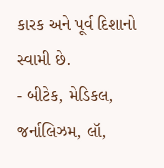કારક અને પૂર્વ દિશાનો સ્વામી છે.
- બીટેક, મેડિકલ, જર્નાલિઝમ, લૉ,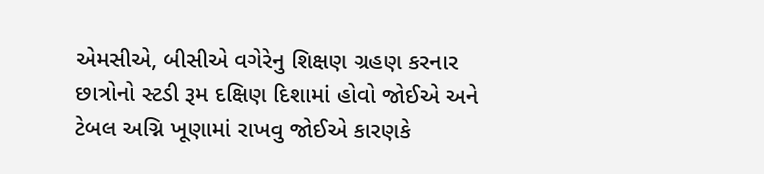એમસીએ, બીસીએ વગેરેનુ શિક્ષણ ગ્રહણ કરનાર છાત્રોનો સ્ટડી રૂમ દક્ષિણ દિશામાં હોવો જોઈએ અને ટેબલ અગ્નિ ખૂણામાં રાખવુ જોઈએ કારણકે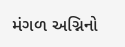મંગળ અગ્નિનો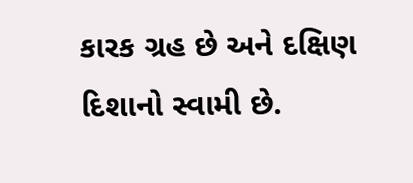કારક ગ્રહ છે અને દક્ષિણ દિશાનો સ્વામી છે.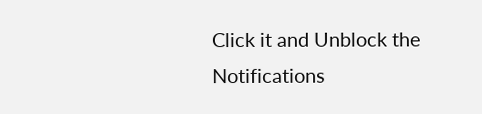Click it and Unblock the Notifications